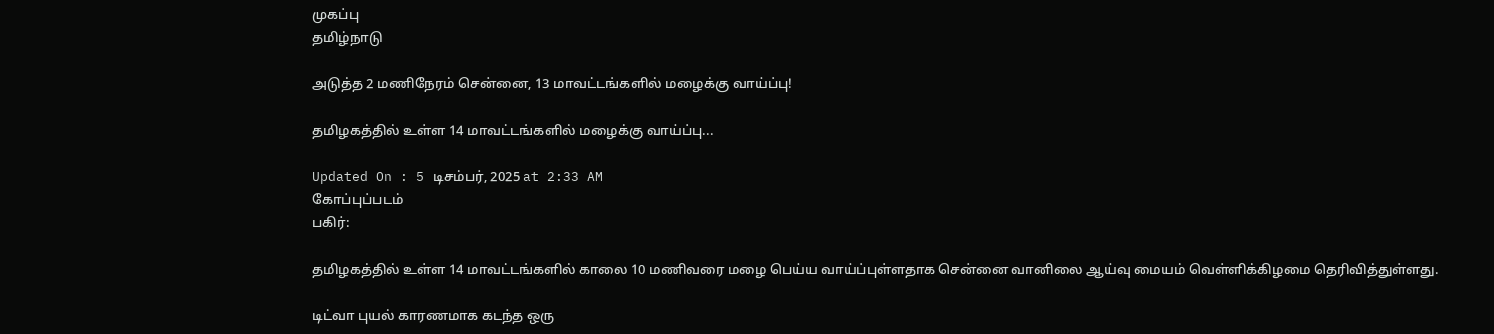முகப்பு
தமிழ்நாடு

அடுத்த 2 மணிநேரம் சென்னை, 13 மாவட்டங்களில் மழைக்கு வாய்ப்பு!

தமிழகத்தில் உள்ள 14 மாவட்டங்களில் மழைக்கு வாய்ப்பு...

Updated On : 5 டிசம்பர், 2025 at 2:33 AM
கோப்புப்படம்
பகிர்:

தமிழகத்தில் உள்ள 14 மாவட்டங்களில் காலை 10 மணிவரை மழை பெய்ய வாய்ப்புள்ளதாக சென்னை வானிலை ஆய்வு மையம் வெள்ளிக்கிழமை தெரிவித்துள்ளது.

டிட்வா புயல் காரணமாக கடந்த ஒரு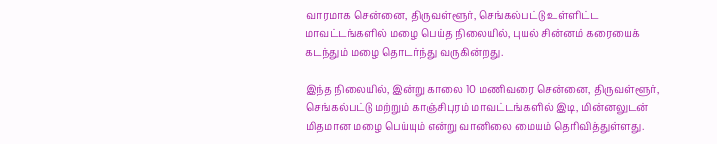வாரமாக சென்னை, திருவள்ளூர், செங்கல்பட்டு உள்ளிட்ட மாவட்டங்களில் மழை பெய்த நிலையில், புயல் சின்னம் கரையைக் கடந்தும் மழை தொடர்ந்து வருகின்றது.

இந்த நிலையில், இன்று காலை 10 மணிவரை சென்னை, திருவள்ளூர், செங்கல்பட்டு மற்றும் காஞ்சிபுரம் மாவட்டங்களில் இடி, மின்னலுடன் மிதமான மழை பெய்யும் என்று வானிலை மையம் தெரிவித்துள்ளது.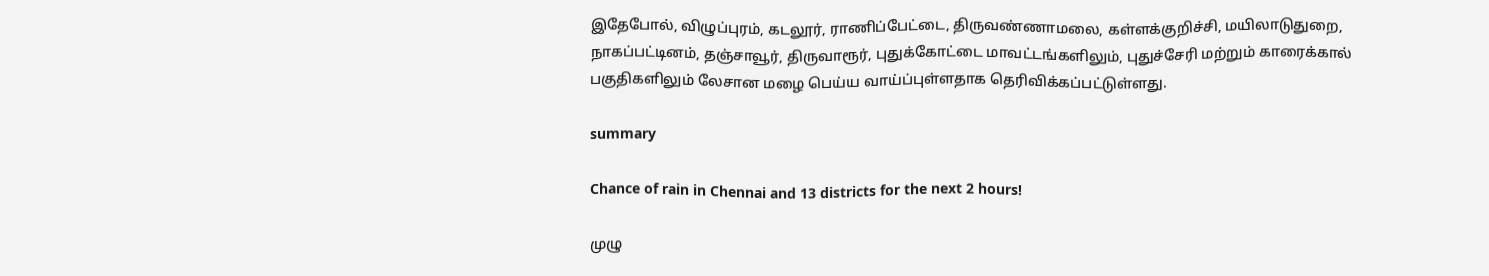இதேபோல், விழுப்புரம், கடலூர், ராணிப்பேட்டை, திருவண்ணாமலை, கள்ளக்குறிச்சி, மயிலாடுதுறை, நாகப்பட்டினம், தஞ்சாவூர், திருவாரூர், புதுக்கோட்டை மாவட்டங்களிலும், புதுச்சேரி மற்றும் காரைக்கால் பகுதிகளிலும் லேசான மழை பெய்ய வாய்ப்புள்ளதாக தெரிவிக்கப்பட்டுள்ளது.

summary

Chance of rain in Chennai and 13 districts for the next 2 hours!

முழு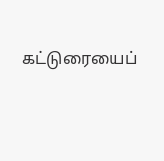கட்டுரையைப்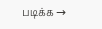படிக்க →